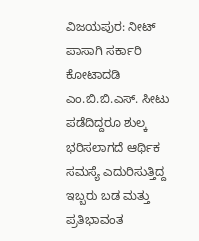ವಿಜಯಪುರ: ನೀಟ್ ಪಾಸಾಗಿ ಸರ್ಕಾರಿ ಕೋಟಾದಡಿ ಎಂ.ಬಿ.ಬಿ.ಎಸ್. ಸೀಟು ಪಡೆದಿದ್ದರೂ ಶುಲ್ಕ ಭರಿಸಲಾಗದೆ ಆರ್ಥಿಕ ಸಮಸ್ಯೆ ಎದುರಿಸುತ್ತಿದ್ದ ಇಬ್ಬರು ಬಡ ಮತ್ತು ಪ್ರತಿಭಾವಂತ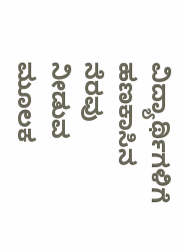ವಿದ್ಯಾರ್ಥಿಗಳಿಗೆ ಹಣಕಾಸಿನ ನೆರವು ನೀಡುವ ಮೂಲಕ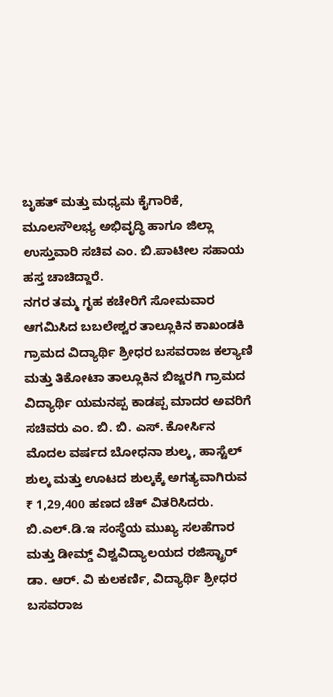ಬೃಹತ್ ಮತ್ತು ಮಧ್ಯಮ ಕೈಗಾರಿಕೆ, ಮೂಲಸೌಲಭ್ಯ ಅಭಿವೃದ್ಧಿ ಹಾಗೂ ಜಿಲ್ಲಾ ಉಸ್ತುವಾರಿ ಸಚಿವ ಎಂ. ಬಿ.ಪಾಟೀಲ ಸಹಾಯ ಹಸ್ತ ಚಾಚಿದ್ದಾರೆ.
ನಗರ ತಮ್ಮ ಗೃಹ ಕಚೇರಿಗೆ ಸೋಮವಾರ ಆಗಮಿಸಿದ ಬಬಲೇಶ್ವರ ತಾಲ್ಲೂಕಿನ ಕಾಖಂಡಕಿ ಗ್ರಾಮದ ವಿದ್ಯಾರ್ಥಿ ಶ್ರೀಧರ ಬಸವರಾಜ ಕಲ್ಯಾಣಿ ಮತ್ತು ತಿಕೋಟಾ ತಾಲ್ಲೂಕಿನ ಬಿಜ್ಜರಗಿ ಗ್ರಾಮದ ವಿದ್ಯಾರ್ಥಿ ಯಮನಪ್ಪ ಕಾಡಪ್ಪ ಮಾದರ ಅವರಿಗೆ ಸಚಿವರು ಎಂ. ಬಿ. ಬಿ. ಎಸ್. ಕೋರ್ಸಿನ ಮೊದಲ ವರ್ಷದ ಬೋಧನಾ ಶುಲ್ಕ, ಹಾಸ್ಟೆಲ್ ಶುಲ್ಕ ಮತ್ತು ಊಟದ ಶುಲ್ಕಕ್ಕೆ ಅಗತ್ಯವಾಗಿರುವ ₹ 1,29,400 ಹಣದ ಚೆಕ್ ವಿತರಿಸಿದರು.
ಬಿ.ಎಲ್.ಡಿ.ಇ ಸಂಸ್ಥೆಯ ಮುಖ್ಯ ಸಲಹೆಗಾರ ಮತ್ತು ಡೀಮ್ಡ್ ವಿಶ್ವವಿದ್ಯಾಲಯದ ರಜಿಸ್ಟ್ರಾರ್ ಡಾ. ಆರ್. ವಿ ಕುಲಕರ್ಣಿ, ವಿದ್ಯಾರ್ಥಿ ಶ್ರೀಧರ ಬಸವರಾಜ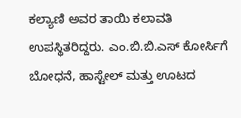ಕಲ್ಯಾಣಿ ಅವರ ತಾಯಿ ಕಲಾವತಿ ಉಪಸ್ಥಿತರಿದ್ದರು. ಎಂ.ಬಿ.ಬಿ.ಎಸ್ ಕೋರ್ಸಿಗೆ ಬೋಧನೆ, ಹಾಸ್ಟೇಲ್ ಮತ್ತು ಊಟದ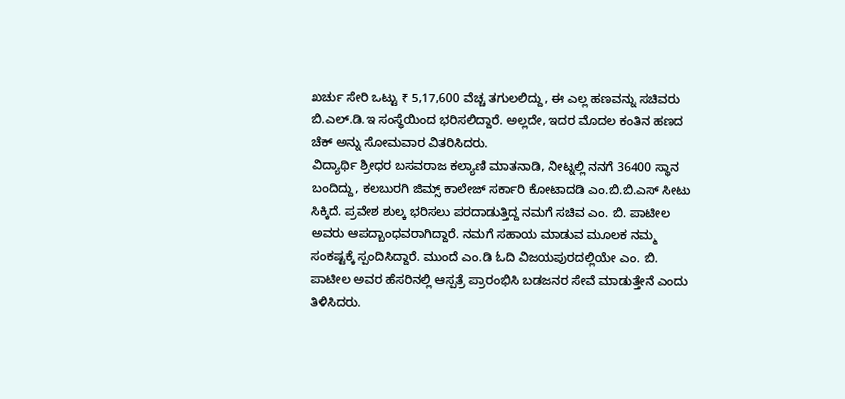ಖರ್ಚು ಸೇರಿ ಒಟ್ಟು ₹ 5,17,600 ವೆಚ್ಚ ತಗುಲಲಿದ್ದು, ಈ ಎಲ್ಲ ಹಣವನ್ನು ಸಚಿವರು ಬಿ.ಎಲ್.ಡಿ.ಇ ಸಂಸ್ಥೆಯಿಂದ ಭರಿಸಲಿದ್ದಾರೆ. ಅಲ್ಲದೇ, ಇದರ ಮೊದಲ ಕಂತಿನ ಹಣದ ಚೆಕ್ ಅನ್ನು ಸೋಮವಾರ ವಿತರಿಸಿದರು.
ವಿದ್ಯಾರ್ಥಿ ಶ್ರೀಧರ ಬಸವರಾಜ ಕಲ್ಯಾಣಿ ಮಾತನಾಡಿ, ನೀಟ್ನಲ್ಲಿ ನನಗೆ 36400 ಸ್ಥಾನ ಬಂದಿದ್ದು, ಕಲಬುರಗಿ ಜಿಮ್ಸ್ ಕಾಲೇಜ್ ಸರ್ಕಾರಿ ಕೋಟಾದಡಿ ಎಂ.ಬಿ.ಬಿ.ಎಸ್ ಸೀಟು ಸಿಕ್ಕಿದೆ. ಪ್ರವೇಶ ಶುಲ್ಕ ಭರಿಸಲು ಪರದಾಡುತ್ತಿದ್ದ ನಮಗೆ ಸಚಿವ ಎಂ. ಬಿ. ಪಾಟೀಲ ಅವರು ಆಪದ್ಬಾಂಧವರಾಗಿದ್ದಾರೆ. ನಮಗೆ ಸಹಾಯ ಮಾಡುವ ಮೂಲಕ ನಮ್ಮ ಸಂಕಷ್ಟಕ್ಕೆ ಸ್ಪಂದಿಸಿದ್ದಾರೆ. ಮುಂದೆ ಎಂ.ಡಿ ಓದಿ ವಿಜಯಪುರದಲ್ಲಿಯೇ ಎಂ. ಬಿ. ಪಾಟೀಲ ಅವರ ಹೆಸರಿನಲ್ಲಿ ಆಸ್ಪತ್ರೆ ಪ್ರಾರಂಭಿಸಿ ಬಡಜನರ ಸೇವೆ ಮಾಡುತ್ತೇನೆ ಎಂದು ತಿಳಿಸಿದರು.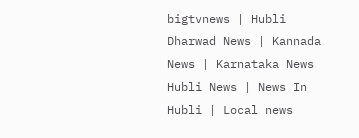bigtvnews | Hubli Dharwad News | Kannada News | Karnataka News Hubli News | News In Hubli | Local news